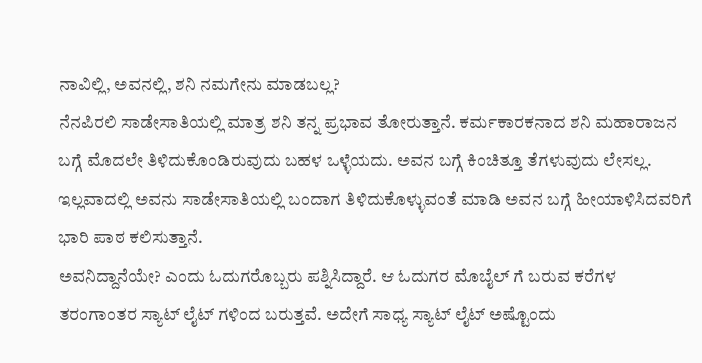ನಾವಿಲ್ಲಿ, ಅವನಲ್ಲಿ, ಶನಿ ನಮಗೇನು ಮಾಡಬಲ್ಲ?
ನೆನಪಿರಲಿ ಸಾಡೇಸಾತಿಯಲ್ಲಿ ಮಾತ್ರ ಶನಿ ತನ್ನ ಪ್ರಭಾವ ತೋರುತ್ತಾನೆ. ಕರ್ಮಕಾರಕನಾದ ಶನಿ ಮಹಾರಾಜನ ಬಗ್ಗೆ ಮೊದಲೇ ತಿಳಿದುಕೊಂಡಿರುವುದು ಬಹಳ ಒಳ್ಳೆಯದು. ಅವನ ಬಗ್ಗೆ ಕಿಂಚಿತ್ತೂ ತೆಗಳುವುದು ಲೇಸಲ್ಲ. ಇಲ್ಲವಾದಲ್ಲಿ ಅವನು ಸಾಡೇಸಾತಿಯಲ್ಲಿ ಬಂದಾಗ ತಿಳಿದುಕೊಳ್ಳುವಂತೆ ಮಾಡಿ ಅವನ ಬಗ್ಗೆ ಹೀಯಾಳಿಸಿದವರಿಗೆ ಭಾರಿ ಪಾಠ ಕಲಿಸುತ್ತಾನೆ.
ಅವನಿದ್ದಾನೆಯೇ? ಎಂದು ಓದುಗರೊಬ್ಬರು ಪಶ್ನಿಸಿದ್ದಾರೆ. ಆ ಓದುಗರ ಮೊಬೈಲ್ ಗೆ ಬರುವ ಕರೆಗಳ ತರಂಗಾಂತರ ಸ್ಯಾಟ್ ಲೈಟ್ ಗಳಿಂದ ಬರುತ್ತವೆ. ಅದೇಗೆ ಸಾಧ್ಯ ಸ್ಯಾಟ್ ಲೈಟ್ ಅಷ್ಟೊಂದು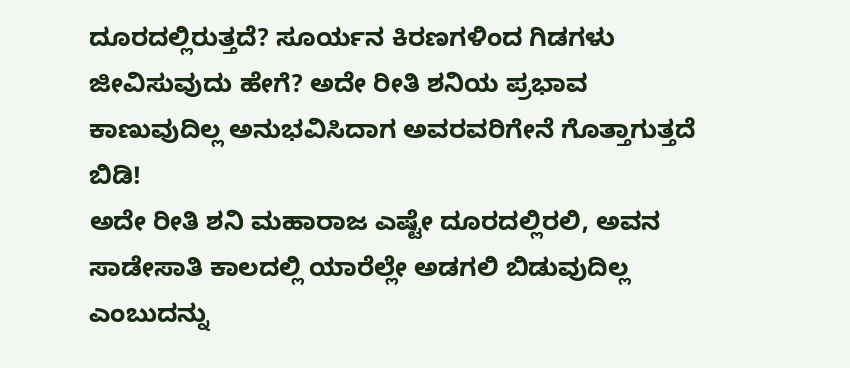ದೂರದಲ್ಲಿರುತ್ತದೆ? ಸೂರ್ಯನ ಕಿರಣಗಳಿಂದ ಗಿಡಗಳು ಜೀವಿಸುವುದು ಹೇಗೆ? ಅದೇ ರೀತಿ ಶನಿಯ ಪ್ರಭಾವ ಕಾಣುವುದಿಲ್ಲ ಅನುಭವಿಸಿದಾಗ ಅವರವರಿಗೇನೆ ಗೊತ್ತಾಗುತ್ತದೆ ಬಿಡಿ!
ಅದೇ ರೀತಿ ಶನಿ ಮಹಾರಾಜ ಎಷ್ಟೇ ದೂರದಲ್ಲಿರಲಿ, ಅವನ ಸಾಡೇಸಾತಿ ಕಾಲದಲ್ಲಿ ಯಾರೆಲ್ಲೇ ಅಡಗಲಿ ಬಿಡುವುದಿಲ್ಲ ಎಂಬುದನ್ನು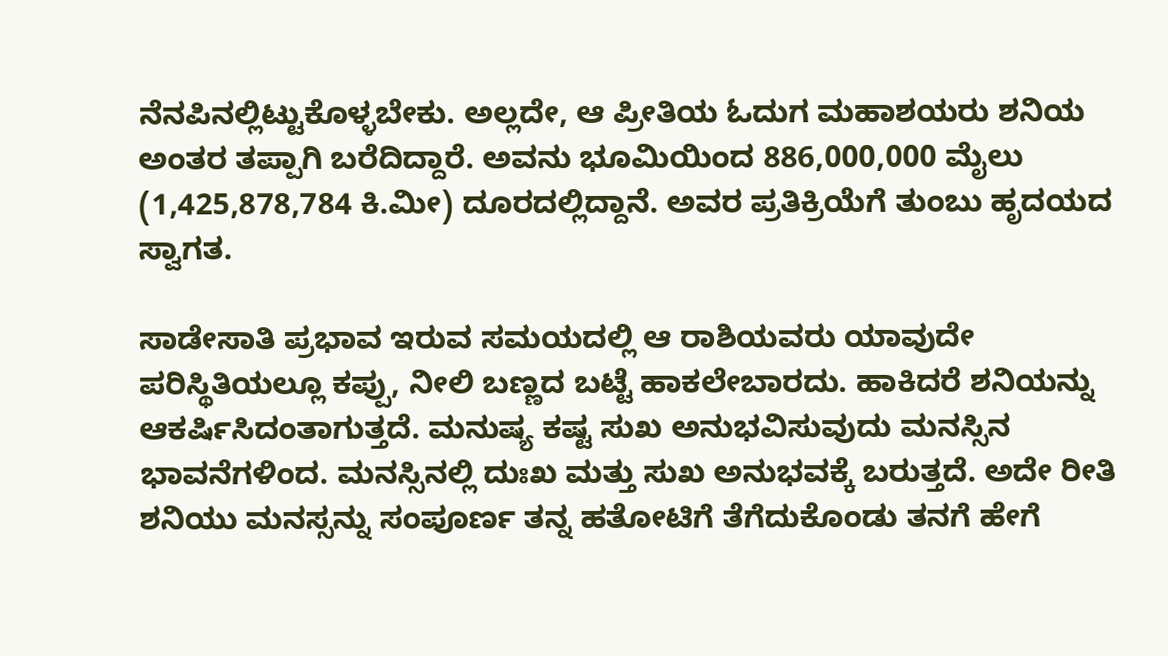ನೆನಪಿನಲ್ಲಿಟ್ಟುಕೊಳ್ಳಬೇಕು. ಅಲ್ಲದೇ, ಆ ಪ್ರೀತಿಯ ಓದುಗ ಮಹಾಶಯರು ಶನಿಯ ಅಂತರ ತಪ್ಪಾಗಿ ಬರೆದಿದ್ದಾರೆ. ಅವನು ಭೂಮಿಯಿಂದ 886,000,000 ಮೈಲು (1,425,878,784 ಕಿ.ಮೀ) ದೂರದಲ್ಲಿದ್ದಾನೆ. ಅವರ ಪ್ರತಿಕ್ರಿಯೆಗೆ ತುಂಬು ಹೃದಯದ ಸ್ವಾಗತ.

ಸಾಡೇಸಾತಿ ಪ್ರಭಾವ ಇರುವ ಸಮಯದಲ್ಲಿ ಆ ರಾಶಿಯವರು ಯಾವುದೇ ಪರಿಸ್ಥಿತಿಯಲ್ಲೂ ಕಪ್ಪು, ನೀಲಿ ಬಣ್ಣದ ಬಟ್ಟೆ ಹಾಕಲೇಬಾರದು. ಹಾಕಿದರೆ ಶನಿಯನ್ನು ಆಕರ್ಷಿಸಿದಂತಾಗುತ್ತದೆ. ಮನುಷ್ಯ ಕಷ್ಟ ಸುಖ ಅನುಭವಿಸುವುದು ಮನಸ್ಸಿನ ಭಾವನೆಗಳಿಂದ. ಮನಸ್ಸಿನಲ್ಲಿ ದುಃಖ ಮತ್ತು ಸುಖ ಅನುಭವಕ್ಕೆ ಬರುತ್ತದೆ. ಅದೇ ರೀತಿ ಶನಿಯು ಮನಸ್ಸನ್ನು ಸಂಪೂರ್ಣ ತನ್ನ ಹತೋಟಿಗೆ ತೆಗೆದುಕೊಂಡು ತನಗೆ ಹೇಗೆ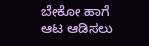ಬೇಕೋ ಹಾಗೆ ಆಟ ಆಡಿಸಲು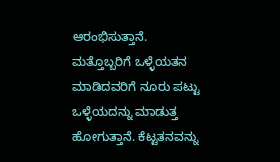ಆರಂಭಿಸುತ್ತಾನೆ.
ಮತ್ತೊಬ್ಬರಿಗೆ ಒಳ್ಳೆಯತನ ಮಾಡಿದವರಿಗೆ ನೂರು ಪಟ್ಟು ಒಳ್ಳೆಯದನ್ನು ಮಾಡುತ್ತ ಹೋಗುತ್ತಾನೆ. ಕೆಟ್ಟತನವನ್ನು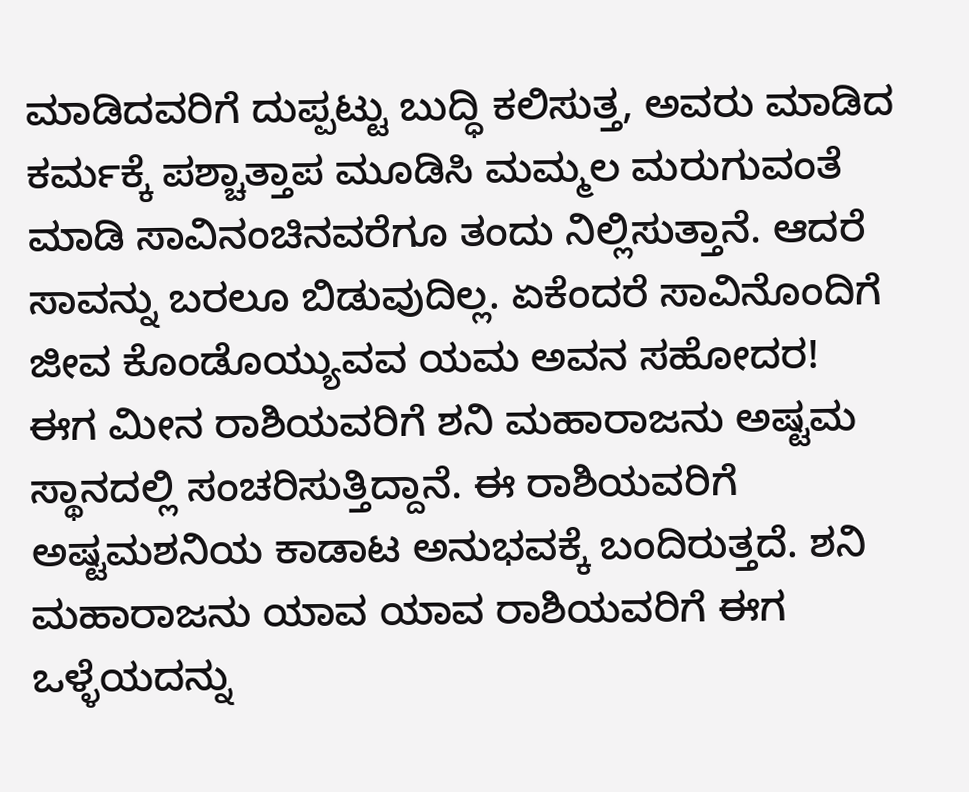ಮಾಡಿದವರಿಗೆ ದುಪ್ಪಟ್ಟು ಬುದ್ಧಿ ಕಲಿಸುತ್ತ, ಅವರು ಮಾಡಿದ ಕರ್ಮಕ್ಕೆ ಪಶ್ಚಾತ್ತಾಪ ಮೂಡಿಸಿ ಮಮ್ಮಲ ಮರುಗುವಂತೆ ಮಾಡಿ ಸಾವಿನಂಚಿನವರೆಗೂ ತಂದು ನಿಲ್ಲಿಸುತ್ತಾನೆ. ಆದರೆ ಸಾವನ್ನು ಬರಲೂ ಬಿಡುವುದಿಲ್ಲ. ಏಕೆಂದರೆ ಸಾವಿನೊಂದಿಗೆ ಜೀವ ಕೊಂಡೊಯ್ಯುವವ ಯಮ ಅವನ ಸಹೋದರ!
ಈಗ ಮೀನ ರಾಶಿಯವರಿಗೆ ಶನಿ ಮಹಾರಾಜನು ಅಷ್ಟಮ ಸ್ಥಾನದಲ್ಲಿ ಸಂಚರಿಸುತ್ತಿದ್ದಾನೆ. ಈ ರಾಶಿಯವರಿಗೆ ಅಷ್ಟಮಶನಿಯ ಕಾಡಾಟ ಅನುಭವಕ್ಕೆ ಬಂದಿರುತ್ತದೆ. ಶನಿ ಮಹಾರಾಜನು ಯಾವ ಯಾವ ರಾಶಿಯವರಿಗೆ ಈಗ ಒಳ್ಳೆಯದನ್ನು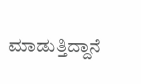ಮಾಡುತ್ತಿದ್ದಾನೆ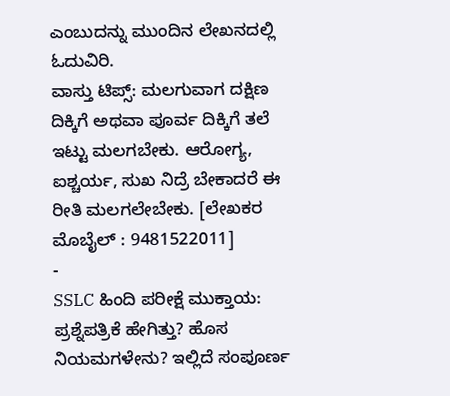ಎಂಬುದನ್ನು ಮುಂದಿನ ಲೇಖನದಲ್ಲಿ ಓದುವಿರಿ.
ವಾಸ್ತು ಟಿಪ್ಸ್: ಮಲಗುವಾಗ ದಕ್ಷಿಣ ದಿಕ್ಕಿಗೆ ಅಥವಾ ಪೂರ್ವ ದಿಕ್ಕಿಗೆ ತಲೆ ಇಟ್ಟು ಮಲಗಬೇಕು. ಆರೋಗ್ಯ, ಐಶ್ಚರ್ಯ, ಸುಖ ನಿದ್ರೆ ಬೇಕಾದರೆ ಈ ರೀತಿ ಮಲಗಲೇಬೇಕು. [ಲೇಖಕರ ಮೊಬೈಲ್ : 9481522011]
-
SSLC ಹಿಂದಿ ಪರೀಕ್ಷೆ ಮುಕ್ತಾಯ: ಪ್ರಶ್ನೆಪತ್ರಿಕೆ ಹೇಗಿತ್ತು? ಹೊಸ ನಿಯಮಗಳೇನು? ಇಲ್ಲಿದೆ ಸಂಪೂರ್ಣ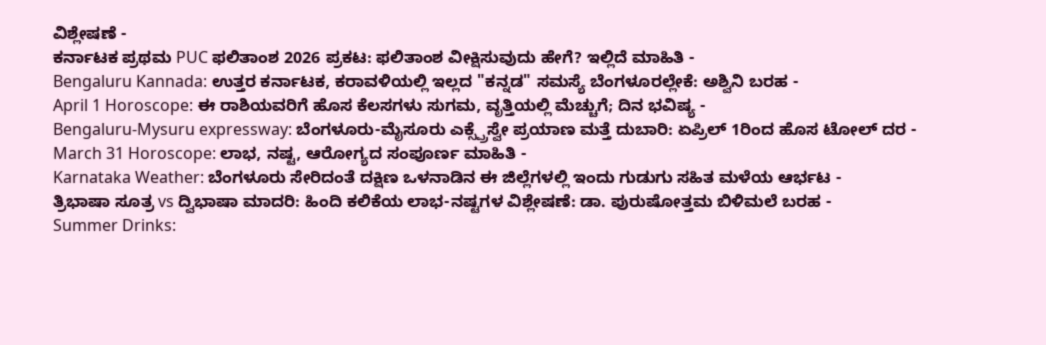ವಿಶ್ಲೇಷಣೆ -
ಕರ್ನಾಟಕ ಪ್ರಥಮ PUC ಫಲಿತಾಂಶ 2026 ಪ್ರಕಟ: ಫಲಿತಾಂಶ ವೀಕ್ಷಿಸುವುದು ಹೇಗೆ? ಇಲ್ಲಿದೆ ಮಾಹಿತಿ -
Bengaluru Kannada: ಉತ್ತರ ಕರ್ನಾಟಕ, ಕರಾವಳಿಯಲ್ಲಿ ಇಲ್ಲದ "ಕನ್ನಡ" ಸಮಸ್ಯೆ ಬೆಂಗಳೂರಲ್ಲೇಕೆ: ಅಶ್ವಿನಿ ಬರಹ -
April 1 Horoscope: ಈ ರಾಶಿಯವರಿಗೆ ಹೊಸ ಕೆಲಸಗಳು ಸುಗಮ, ವೃತ್ತಿಯಲ್ಲಿ ಮೆಚ್ಚುಗೆ; ದಿನ ಭವಿಷ್ಯ -
Bengaluru-Mysuru expressway: ಬೆಂಗಳೂರು-ಮೈಸೂರು ಎಕ್ಸ್ಪ್ರೆಸ್ವೇ ಪ್ರಯಾಣ ಮತ್ತೆ ದುಬಾರಿ: ಏಪ್ರಿಲ್ 1ರಿಂದ ಹೊಸ ಟೋಲ್ ದರ -
March 31 Horoscope: ಲಾಭ, ನಷ್ಟ, ಆರೋಗ್ಯದ ಸಂಪೂರ್ಣ ಮಾಹಿತಿ -
Karnataka Weather: ಬೆಂಗಳೂರು ಸೇರಿದಂತೆ ದಕ್ಷಿಣ ಒಳನಾಡಿನ ಈ ಜಿಲ್ಲೆಗಳಲ್ಲಿ ಇಂದು ಗುಡುಗು ಸಹಿತ ಮಳೆಯ ಆರ್ಭಟ -
ತ್ರಿಭಾಷಾ ಸೂತ್ರ vs ದ್ವಿಭಾಷಾ ಮಾದರಿ: ಹಿಂದಿ ಕಲಿಕೆಯ ಲಾಭ-ನಷ್ಟಗಳ ವಿಶ್ಲೇಷಣೆ: ಡಾ. ಪುರುಷೋತ್ತಮ ಬಿಳಿಮಲೆ ಬರಹ -
Summer Drinks: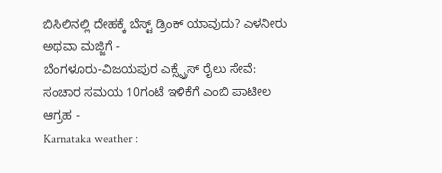ಬಿಸಿಲಿನಲ್ಲಿ ದೇಹಕ್ಕೆ ಬೆಸ್ಟ್ ಡ್ರಿಂಕ್ ಯಾವುದು? ಎಳನೀರು ಅಥವಾ ಮಜ್ಜಿಗೆ -
ಬೆಂಗಳೂರು-ವಿಜಯಪುರ ಎಕ್ಸ್ಪ್ರೆಸ್ ರೈಲು ಸೇವೆ: ಸಂಚಾರ ಸಮಯ 10ಗಂಟೆ ಇಳಿಕೆಗೆ ಎಂಬಿ ಪಾಟೀಲ ಆಗ್ರಹ -
Karnataka weather :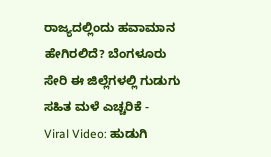ರಾಜ್ಯದಲ್ಲಿಂದು ಹವಾಮಾನ ಹೇಗಿರಲಿದೆ? ಬೆಂಗಳೂರು ಸೇರಿ ಈ ಜಿಲ್ಲೆಗಳಲ್ಲಿ ಗುಡುಗು ಸಹಿತ ಮಳೆ ಎಚ್ಚರಿಕೆ -
Viral Video: ಹುಡುಗಿ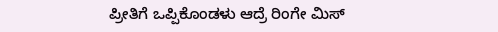ಪ್ರೀತಿಗೆ ಒಪ್ಪಿಕೊಂಡಳು ಆದ್ರೆ ರಿಂಗೇ ಮಿಸ್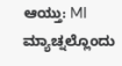ಆಯ್ತು: MI ಮ್ಯಾಚ್ನಲ್ಲೊಂದು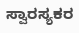ಸ್ವಾರಸ್ಯಕರ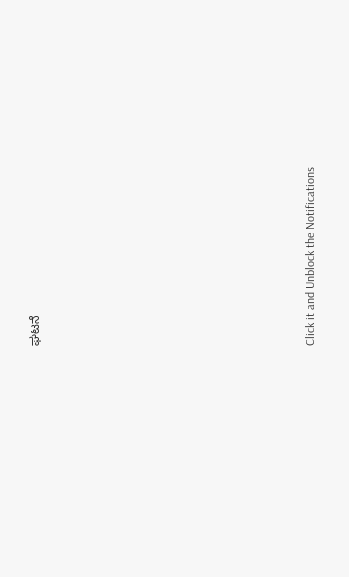ಘಟನೆ












Click it and Unblock the Notifications